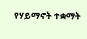የሃይማኖት ተቋማት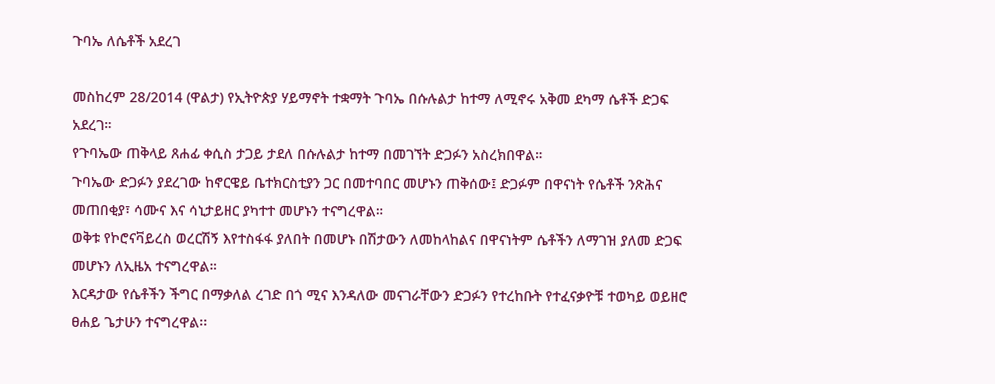ጉባኤ ለሴቶች አደረገ

መስከረም 28/2014 (ዋልታ) የኢትዮጵያ ሃይማኖት ተቋማት ጉባኤ በሱሉልታ ከተማ ለሚኖሩ አቅመ ደካማ ሴቶች ድጋፍ አደረገ።
የጉባኤው ጠቅላይ ጸሐፊ ቀሲስ ታጋይ ታደለ በሱሉልታ ከተማ በመገኘት ድጋፉን አስረክበዋል።
ጉባኤው ድጋፉን ያደረገው ከኖርዌይ ቤተክርስቲያን ጋር በመተባበር መሆኑን ጠቅሰው፤ ድጋፉም በዋናነት የሴቶች ንጽሕና መጠበቂያ፣ ሳሙና እና ሳኒታይዘር ያካተተ መሆኑን ተናግረዋል።
ወቅቱ የኮሮናቫይረስ ወረርሽኝ እየተስፋፋ ያለበት በመሆኑ በሽታውን ለመከላከልና በዋናነትም ሴቶችን ለማገዝ ያለመ ድጋፍ መሆኑን ለኢዜአ ተናግረዋል።
እርዳታው የሴቶችን ችግር በማቃለል ረገድ በጎ ሚና እንዳለው መናገራቸውን ድጋፉን የተረከቡት የተፈናቃዮቹ ተወካይ ወይዘሮ ፀሐይ ጌታሁን ተናግረዋል፡፡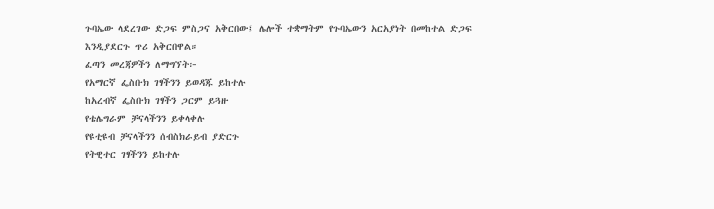ጉባኤው ላደረገው ድጋፍ ምስጋና አቅርበው፤ ሌሎች ተቋማትም የጉባኤውን አርአያነት በመከተል ድጋፍ እንዲያደርጉ ጥሪ አቅርበዋል።
ፈጣን መረጃዎችን ለማግኘት፦
የአማርኛ ፌስቡክ ገፃችንን ይወዳጁ ይከተሉ
ከአረብኛ ፌስቡክ ገፃችን ጋርም ይጓዙ
የቴሌግራም ቻናላችንን ይቀላቀሉ
የዩቲዩብ ቻናላችንን ሰብስክራይብ ያድርጉ
የትዊተር ገፃችንን ይከተሉ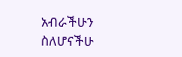አብራችሁን ስለሆናችሁ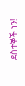ደስተኞች ነን!